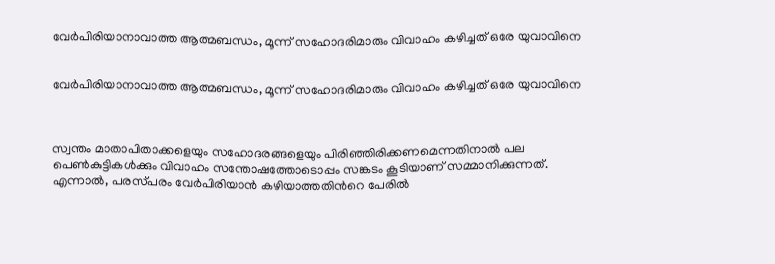വേർപിരിയാനാവാത്ത ആത്മബന്ധം, മൂന്ന് സഹോദരിമാരും വിവാഹം കഴിച്ചത് ഒരേ യുവാവിനെ


വേർപിരിയാനാവാത്ത ആത്മബന്ധം, മൂന്ന് സഹോദരിമാരും വിവാഹം കഴിച്ചത് ഒരേ യുവാവിനെ



സ്വന്തം മാതാപിതാക്കളെയും സഹോദരങ്ങളെയും പിരിഞ്ഞിരിക്കണമെന്നതിനാൽ പല പെൺകുട്ടികൾക്കും വിവാഹം സന്തോഷത്തോടൊപ്പം സങ്കടം കൂടിയാണ് സമ്മാനിക്കുന്നത്. എന്നാൽ, പരസ്‌പരം വേർപിരിയാൻ കഴിയാത്തതിന്‍റെ പേരിൽ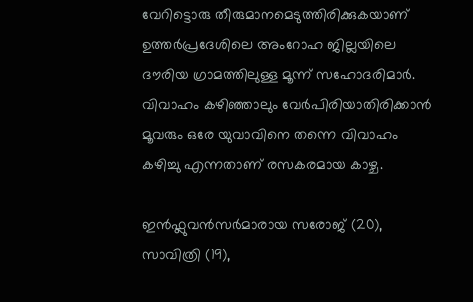വേറിട്ടൊരു തീരുമാനമെടുത്തിരിക്കുകയാണ് ഉത്തർപ്രദേശിലെ അംറോഹ ജില്ലയിലെ ദൗരിയ ഗ്രാമത്തിലുള്ള മൂന്ന് സഹോദരിമാർ. വിവാഹം കഴിഞ്ഞാലും വേർപിരിയാതിരിക്കാൻ മൂവരും ഒരേ യുവാവിനെ തന്നെ വിവാഹം കഴിച്ചു എന്നതാണ് രസകരമായ കാഴ്ച.

ഇൻഫ്ലുവൻസർമാരായ സരോജ് (20), സാവിത്രി (19),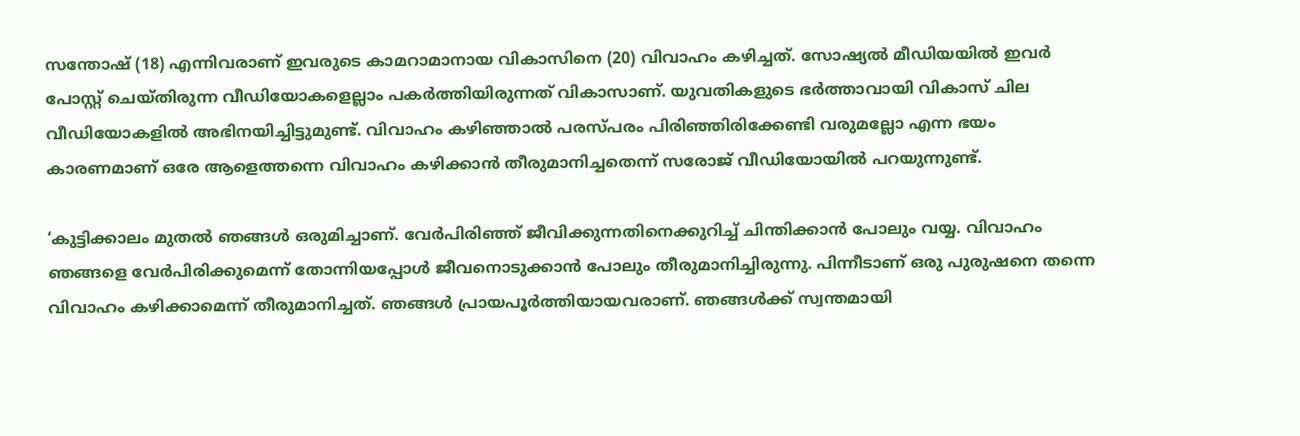സന്തോഷ് (18) എന്നിവരാണ് ഇവരുടെ കാമറാമാനായ വികാസിനെ (20) വിവാഹം കഴിച്ചത്. സോഷ്യൽ മീഡിയയിൽ ഇവർ പോസ്റ്റ് ചെയ്‌തിരുന്ന വീഡിയോകളെല്ലാം പകർത്തിയിരുന്നത് വികാസാണ്. യുവതികളുടെ ഭർത്താവായി വികാസ് ചില വീഡിയോകളിൽ അഭിനയിച്ചിട്ടുമുണ്ട്. വിവാഹം കഴിഞ്ഞാൽ പരസ്‌പരം പിരിഞ്ഞിരിക്കേണ്ടി വരുമല്ലോ എന്ന ഭയം കാരണമാണ് ഒരേ ആളെത്തന്നെ വിവാഹം കഴിക്കാൻ തീരുമാനിച്ചതെന്ന് സരോജ് വീഡിയോയിൽ പറയുന്നുണ്ട്.

‘കുട്ടിക്കാലം മുതൽ ഞങ്ങൾ ഒരുമിച്ചാണ്. വേർപിരിഞ്ഞ് ജീവിക്കുന്നതിനെക്കുറിച്ച് ചിന്തിക്കാൻ പോലും വയ്യ. വിവാഹം ഞങ്ങളെ വേർപിരിക്കുമെന്ന് തോന്നിയപ്പോൾ ജീവനൊടുക്കാൻ പോലും തീരുമാനിച്ചിരുന്നു. പിന്നീടാണ് ഒരു പുരുഷനെ തന്നെ വിവാഹം കഴിക്കാമെന്ന് തീരുമാനിച്ചത്. ഞങ്ങൾ പ്രായപൂർത്തിയായവരാണ്. ഞങ്ങൾക്ക് സ്വന്തമായി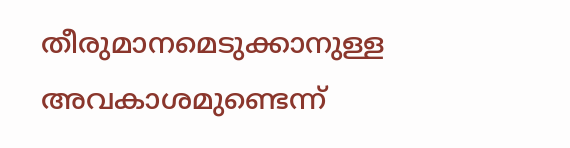തീരുമാനമെടുക്കാനുള്ള അവകാശമുണ്ടെന്ന്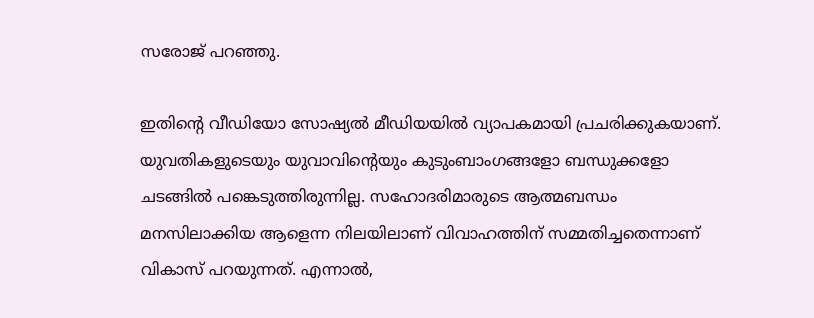സരോജ് പറഞ്ഞു.

ഇതിന്‍റെ വീഡിയോ സോഷ്യൽ മീഡിയയിൽ വ്യാപകമായി പ്രചരിക്കുകയാണ്. യുവതികളുടെയും യുവാവിന്‍റെയും കുടുംബാംഗങ്ങളോ ബന്ധുക്കളോ ചടങ്ങിൽ പങ്കെടുത്തിരുന്നില്ല. സഹോദരിമാരുടെ ആത്മബന്ധം മനസിലാക്കിയ ആളെന്ന നിലയിലാണ് വിവാഹത്തിന് സമ്മതിച്ചതെന്നാണ് വികാസ് പറയുന്നത്. എന്നാൽ,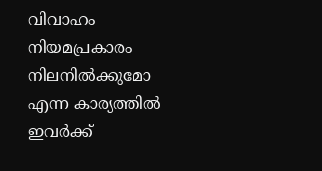വിവാഹം നിയമപ്രകാരം നിലനിൽക്കുമോ എന്ന കാര്യത്തിൽ ഇവർക്ക്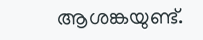ആശങ്കയുണ്ട്.